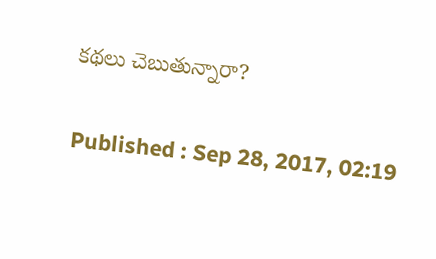కథలు చెబుతున్నారా?

Published : Sep 28, 2017, 02:19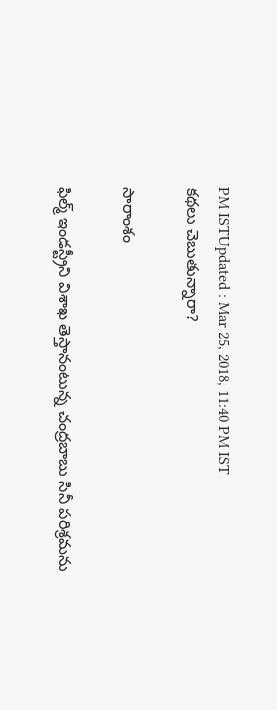PM ISTUpdated : Mar 25, 2018, 11:40 PM IST
కథలు చెబుతున్నారా?

సారాంశం

ఫిల్మ్ ఇండస్ట్రీని విశాఖ తెస్తానంటున్న చంద్రబాబు సినీ పరిశ్రమను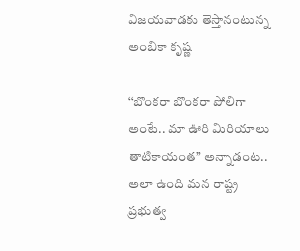విజయవాడకు తెస్తానంటున్న అంబికా కృష్ణ

‘‘బొంకరా బొంకరా పోలిగా అంటే.. మా ఊరి మిరియాలు తాటికాయంత’’ అన్నాడంట.. అలా ఉంది మన రాష్ట్ర ప్రభుత్వ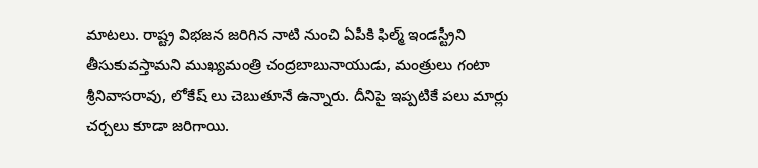మాటలు. రాష్ట్ర విభజన జరిగిన నాటి నుంచి ఏపీకి ఫిల్మ్ ఇండస్ట్రీని తీసుకువస్తామని ముఖ్యమంత్రి చంద్రబాబునాయుడు, మంత్రులు గంటా శ్రీనివాసరావు, లోకేష్ లు చెబుతూనే ఉన్నారు. దీనిపై ఇప్పటికే పలు మార్లు చర్చలు కూడా జరిగాయి.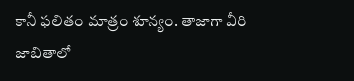కానీ ఫలితం మాత్రం శూన్యం. తాజాగా వీరి జాబితాలో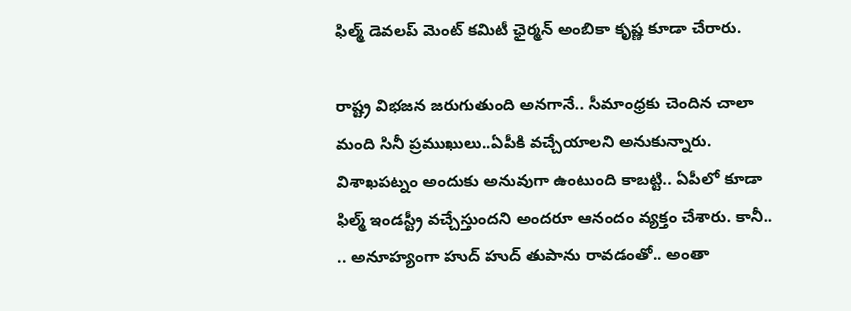ఫిల్మ్ డెవలప్ మెంట్ కమిటీ ఛైర్మన్ అంబికా కృష్ణ కూడా చేరారు.

రాష్ట్ర విభజన జరుగుతుంది అనగానే.. సీమాంధ్రకు చెందిన చాలా మంది సినీ ప్రముఖులు..ఏపీకి వచ్చేయాలని అనుకున్నారు. విశాఖపట్నం అందుకు అనువుగా ఉంటుంది కాబట్టి.. ఏపీలో కూడా ఫిల్మ్ ఇండస్ట్రీ వచ్చేస్తుందని అందరూ ఆనందం వ్యక్తం చేశారు. కానీ.. .. అనూహ్యంగా హుద్ హుద్ తుపాను రావడంతో.. అంతా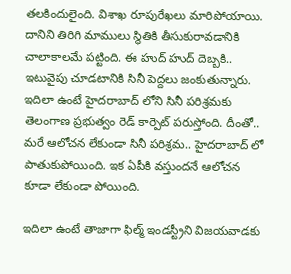తలకిందులైంది. విశాఖ రూపురేఖలు మారిపోయాయి. దానిని తిరిగి మాములు స్థితికి తీసుకురావడానికి చాలాకాలమే పట్టింది. ఈ హుద్ హుద్ దెబ్బకి.. ఇటువైపు చూడటానికి సినీ పెద్దలు జంకుతున్నారు. ఇదిలా ఉంటే హైదరాబాద్ లోని సినీ పరిశ్రమకు తెలంగాణ ప్రభుత్వం రెడ్ కార్పెట్ పరుస్తోంది. దీంతో.. మరే ఆలోచన లేకుండా సినీ పరిశ్రమ.. హైదరాబాద్ లో పాతుకుపోయింది. ఇక ఏపీకి వస్తుందనే ఆలోచన కూడా లేకుండా పోయింది.

ఇదిలా ఉంటే తాజాగా ఫిల్మ్ ఇండస్ట్రీని విజయవాడకు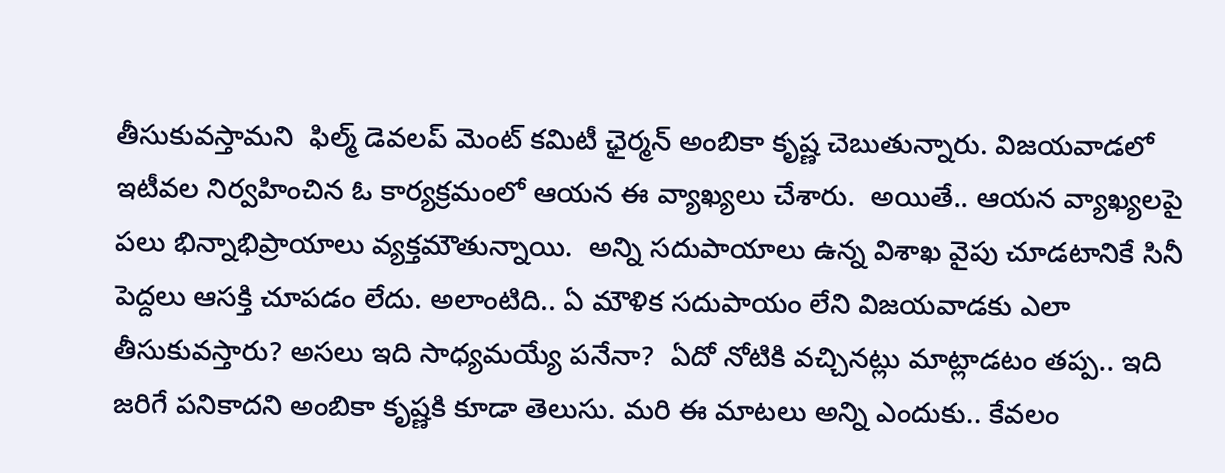తీసుకువస్తామని  ఫిల్మ్ డెవలప్ మెంట్ కమిటీ ఛైర్మన్ అంబికా కృష్ణ చెబుతున్నారు. విజయవాడలో ఇటీవల నిర్వహించిన ఓ కార్యక్రమంలో ఆయన ఈ వ్యాఖ్యలు చేశారు.  అయితే.. ఆయన వ్యాఖ్యలపై పలు భిన్నాభిప్రాయాలు వ్యక్తమౌతున్నాయి.  అన్ని సదుపాయాలు ఉన్న విశాఖ వైపు చూడటానికే సినీ పెద్దలు ఆసక్తి చూపడం లేదు. అలాంటిది.. ఏ మౌళిక సదుపాయం లేని విజయవాడకు ఎలా తీసుకువస్తారు? అసలు ఇది సాధ్యమయ్యే పనేనా?  ఏదో నోటికి వచ్చినట్లు మాట్లాడటం తప్ప.. ఇది జరిగే పనికాదని అంబికా కృష్ణకి కూడా తెలుసు. మరి ఈ మాటలు అన్ని ఎందుకు.. కేవలం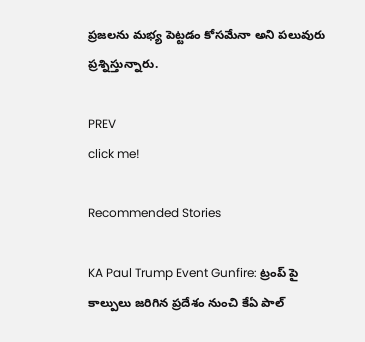ప్రజలను మభ్య పెట్టడం కోసమేనా అని పలువురు ప్రశ్నిస్తున్నారు.

PREV
click me!

Recommended Stories

KA Paul Trump Event Gunfire: ట్రంప్ పై కాల్పులు జరిగిన ప్రదేశం నుంచి కేఏ పాల్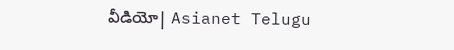వీడియో| Asianet Telugu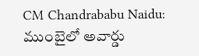CM Chandrababu Naidu: ముంబైలో అవార్డు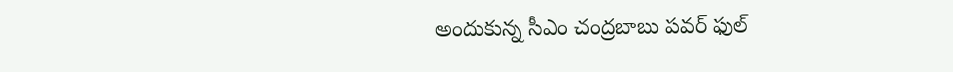అందుకున్న సీఎం చంద్రబాబు పవర్ ఫుల్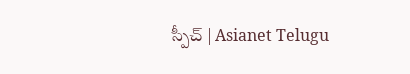స్పీచ్ | Asianet Telugu